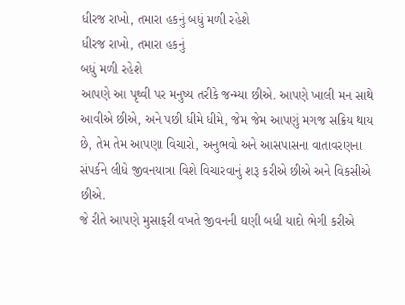ધીરજ રાખો, તમારા હકનું બધું મળી રહેશે
ધીરજ રાખો, તમારા હકનું
બધું મળી રહેશે
આપણે આ પૃથ્વી પર મનુષ્ય તરીકે જન્મ્યા છીએ. આપણે ખાલી મન સાથે આવીએ છીએ, અને પછી ધીમે ધીમે, જેમ જેમ આપણું મગજ સક્રિય થાય છે, તેમ તેમ આપણા વિચારો, અનુભવો અને આસપાસના વાતાવરણના સંપર્કને લીધે જીવનયાત્રા વિશે વિચારવાનું શરૂ કરીએ છીએ અને વિકસીએ છીએ.
જે રીતે આપણે મુસાફરી વખતે જીવનની ઘણી બધી યાદો ભેગી કરીએ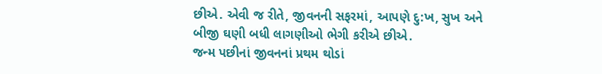છીએ. એવી જ રીતે, જીવનની સફરમાં, આપણે દુ:ખ, સુખ અને બીજી ઘણી બધી લાગણીઓ ભેગી કરીએ છીએ.
જન્મ પછીનાં જીવનનાં પ્રથમ થોડાં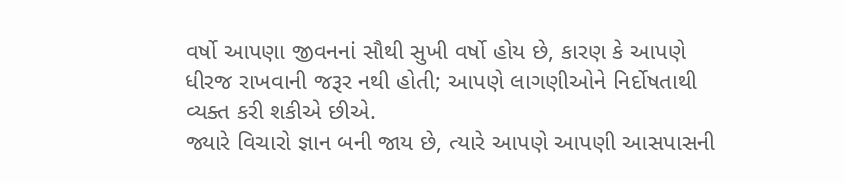વર્ષો આપણા જીવનનાં સૌથી સુખી વર્ષો હોય છે, કારણ કે આપણે ધીરજ રાખવાની જરૂર નથી હોતી; આપણે લાગણીઓને નિર્દોષતાથી વ્યક્ત કરી શકીએ છીએ.
જ્યારે વિચારો જ્ઞાન બની જાય છે, ત્યારે આપણે આપણી આસપાસની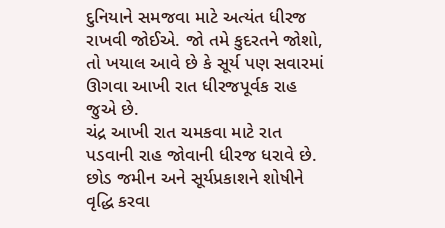દુનિયાને સમજવા માટે અત્યંત ધીરજ રાખવી જોઈએ. જો તમે કુદરતને જોશો, તો ખયાલ આવે છે કે સૂર્ય પણ સવારમાં ઊગવા આખી રાત ધીરજપૂર્વક રાહ જુએ છે.
ચંદ્ર આખી રાત ચમકવા માટે રાત પડવાની રાહ જોવાની ધીરજ ધરાવે છે. છોડ જમીન અને સૂર્યપ્રકાશને શોષીને વૃદ્ધિ કરવા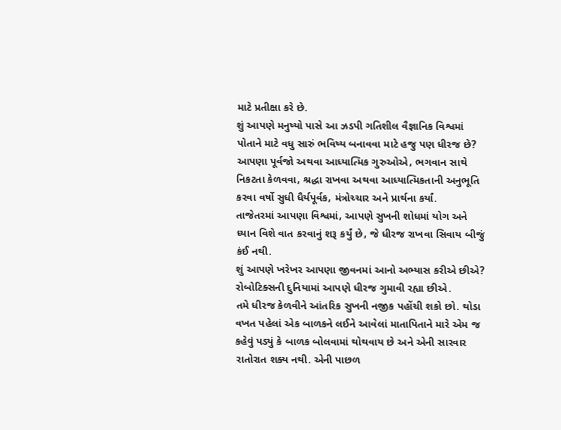માટે પ્રતીક્ષા કરે છે.
શું આપણે મનુષ્યો પાસે આ ઝડપી ગતિશીલ વૈજ્ઞાનિક વિશ્વમાં પોતાને માટે વધુ સારું ભવિષ્ય બનાવવા માટે હજુ પણ ધીરજ છે?
આપણા પૂર્વજો અથવા આધ્યાત્મિક ગુરુઓએ, ભગવાન સાથે નિકટતા કેળવવા, શ્રદ્ધા રાખવા અથવા આધ્યાત્મિકતાની અનુભૂતિ કરવા વર્ષો સુધી ધૈર્યપૂર્વક, મંત્રોચ્ચાર અને પ્રાર્થના કર્યાં.
તાજેતરમાં આપણા વિશ્વમાં, આપણે સુખની શોધમાં યોગ અને ધ્યાન વિશે વાત કરવાનું શરૂ કર્યું છે, જે ધીરજ રાખવા સિવાય બીજું કંઈ નથી.
શું આપણે ખરેખર આપણા જીવનમાં આનો અભ્યાસ કરીએ છીએ? રોબોટિક્સની દુનિયામાં આપણે ધીરજ ગુમાવી રહ્યા છીએ.
તમે ધીરજ કેળવીને આંતરિક સુખની નજીક પહોંચી શકો છો. થોડા વખત પહેલાં એક બાળકને લઈને આવેલાં માતાપિતાને મારે એમ જ કહેવું પડ્યું કે બાળક બોલવામાં થોથવાય છે અને એની સારવાર રાતોરાત શક્ય નથી. એની પાછળ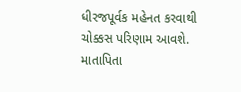ધીરજપૂર્વક મહેનત કરવાથી ચોક્કસ પરિણામ આવશે. માતાપિતા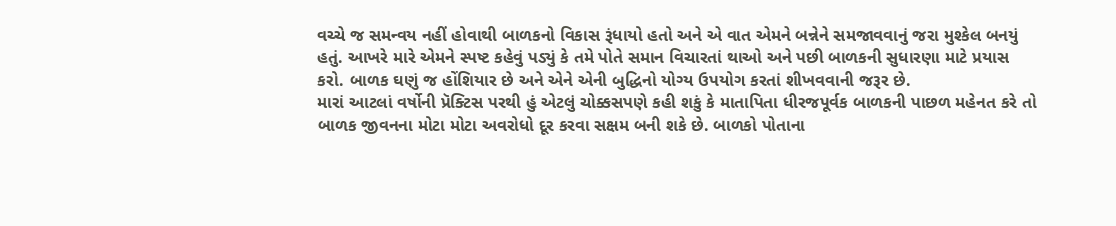વચ્ચે જ સમન્વય નહીં હોવાથી બાળકનો વિકાસ રૂંધાયો હતો અને એ વાત એમને બન્નેને સમજાવવાનું જરા મુશ્કેલ બનયું હતું. આખરે મારે એમને સ્પષ્ટ કહેવું પડ્યું કે તમે પોતે સમાન વિચારતાં થાઓ અને પછી બાળકની સુધારણા માટે પ્રયાસ કરો. બાળક ઘણું જ હોંશિયાર છે અને એને એની બુદ્ધિનો યોગ્ય ઉપયોગ કરતાં શીખવવાની જરૂર છે.
મારાં આટલાં વર્ષોની પ્રૅક્ટિસ પરથી હું એટલું ચોક્કસપણે કહી શકું કે માતાપિતા ધીરજપૂર્વક બાળકની પાછળ મહેનત કરે તો બાળક જીવનના મોટા મોટા અવરોધો દૂર કરવા સક્ષમ બની શકે છે. બાળકો પોતાના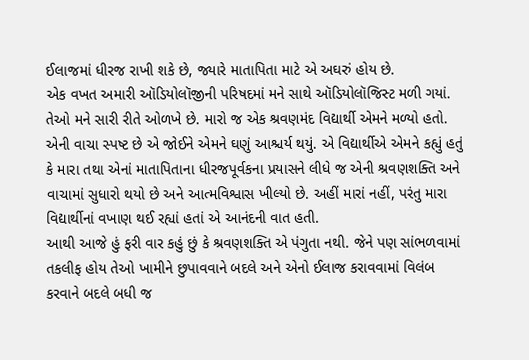ઈલાજમાં ધીરજ રાખી શકે છે, જ્યારે માતાપિતા માટે એ અઘરું હોય છે.
એક વખત અમારી ઑડિયોલૉજીની પરિષદમાં મને સાથે ઑડિયોલૉજિસ્ટ મળી ગયાં. તેઓ મને સારી રીતે ઓળખે છે. મારો જ એક શ્રવણમંદ વિદ્યાર્થી એમને મળ્યો હતો. એની વાચા સ્પષ્ટ છે એ જોઈને એમને ઘણું આશ્ચર્ય થયું. એ વિદ્યાર્થીએ એમને કહ્યું હતું કે મારા તથા એનાં માતાપિતાના ધીરજપૂર્વકના પ્રયાસને લીધે જ એની શ્રવણશક્તિ અને વાચામાં સુધારો થયો છે અને આત્મવિશ્વાસ ખીલ્યો છે. અહીં મારાં નહીં, પરંતુ મારા વિદ્યાર્થીનાં વખાણ થઈ રહ્યાં હતાં એ આનંદની વાત હતી.
આથી આજે હું ફરી વાર કહું છું કે શ્રવણશક્તિ એ પંગુતા નથી. જેને પણ સાંભળવામાં તકલીફ હોય તેઓ ખામીને છુપાવવાને બદલે અને એનો ઈલાજ કરાવવામાં વિલંબ કરવાને બદલે બધી જ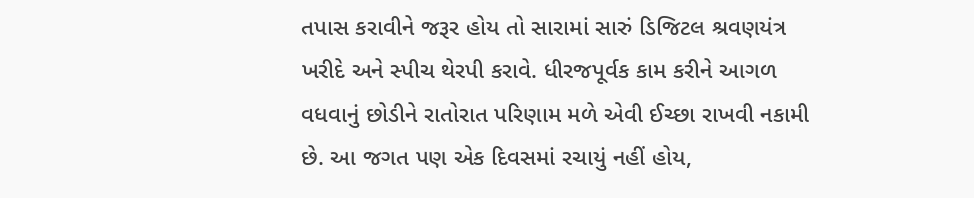તપાસ કરાવીને જરૂર હોય તો સારામાં સારું ડિજિટલ શ્રવણયંત્ર ખરીદે અને સ્પીચ થેરપી કરાવે. ધીરજપૂર્વક કામ કરીને આગળ વધવાનું છોડીને રાતોરાત પરિણામ મળે એવી ઈચ્છા રાખવી નકામી છે. આ જગત પણ એક દિવસમાં રચાયું નહીં હોય,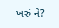ખરું ને?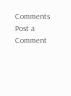Comments
Post a Comment